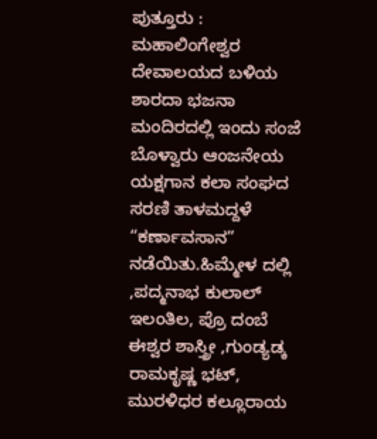ಪುತ್ತೂರು : ಮಹಾಲಿಂಗೇಶ್ವರ ದೇವಾಲಯದ ಬಳಿಯ ಶಾರದಾ ಭಜನಾ ಮಂದಿರದಲ್ಲಿ ಇಂದು ಸಂಜೆ ಬೊಳ್ವಾರು ಆಂಜನೇಯ ಯಕ್ಷಗಾನ ಕಲಾ ಸಂಘದ ಸರಣಿ ತಾಳಮದ್ದಳೆ “ಕರ್ಣಾವಸಾನ” ನಡೆಯಿತು.ಹಿಮ್ಮೇಳ ದಲ್ಲಿ ,ಪದ್ಮನಾಭ ಕುಲಾಲ್ ಇಲಂತಿಲ, ಪ್ರೊ ದಂಬೆ ಈಶ್ವರ ಶಾಸ್ತ್ರೀ ,ಗುಂಡ್ಯಡ್ಕ ರಾಮಕೃಷ್ಣ ಭಟ್, ಮುರಳಿಧರ ಕಲ್ಲೂರಾಯ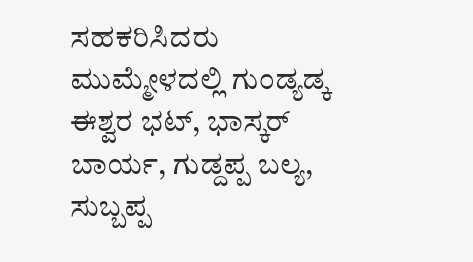ಸಹಕರಿಸಿದರು ಮುಮ್ಮೇಳದಲ್ಲಿ ಗುಂಡ್ಯಡ್ಕ ಈಶ್ವರ ಭಟ್, ಭಾಸ್ಕರ್ ಬಾರ್ಯ, ಗುಡ್ದಪ್ಪ ಬಲ್ಯ, ಸುಬ್ಬಪ್ಪ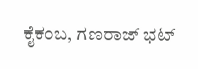ಕೈಕಂಬ, ಗಣರಾಜ್ ಭಟ್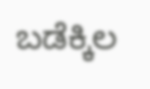ಬಡೆಕ್ಕಿಲ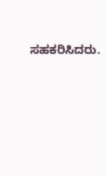ಸಹಕರಿಸಿದರು.